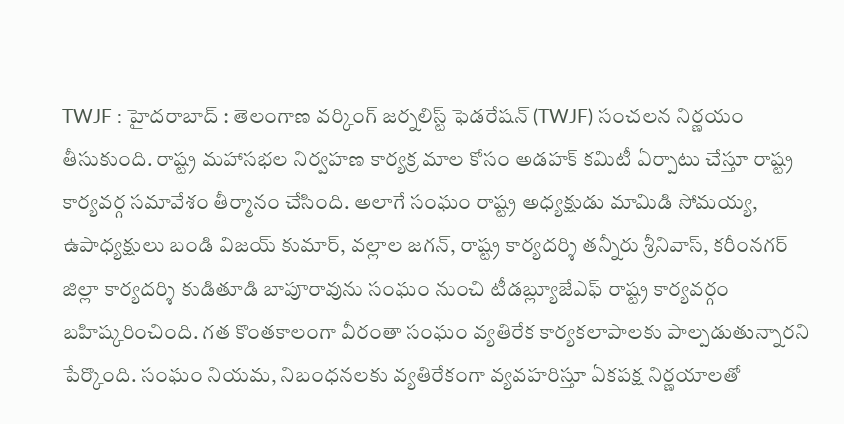TWJF : హైదరాబాద్ : తెలంగాణ వర్కింగ్ జర్నలిస్ట్ ఫెడరేషన్ (TWJF) సంచలన నిర్ణయం తీసుకుంది. రాష్ట్ర మహాసభల నిర్వహణ కార్యక్ర మాల కోసం అడహక్ కమిటీ ఏర్పాటు చేస్తూ రాష్ట్ర కార్యవర్గ సమావేశం తీర్మానం చేసింది. అలాగే సంఘం రాష్ట్ర అధ్యక్షుడు మామిడి సోమయ్య, ఉపాధ్యక్షులు బండి విజయ్ కుమార్, వల్లాల జగన్, రాష్ట్ర కార్యదర్శి తన్నీరు శ్రీనివాస్, కరీంనగర్ జిల్లా కార్యదర్శి కుడితూడి బాపూరావును సంఘం నుంచి టీడబ్ల్యూజేఎఫ్ రాష్ట్ర కార్యవర్గం బహిష్కరించింది. గత కొంతకాలంగా వీరంతా సంఘం వ్యతిరేక కార్యకలాపాలకు పాల్పడుతున్నారని పేర్కొంది. సంఘం నియమ, నిబంధనలకు వ్యతిరేకంగా వ్యవహరిస్తూ ఏకపక్ష నిర్ణయాలతో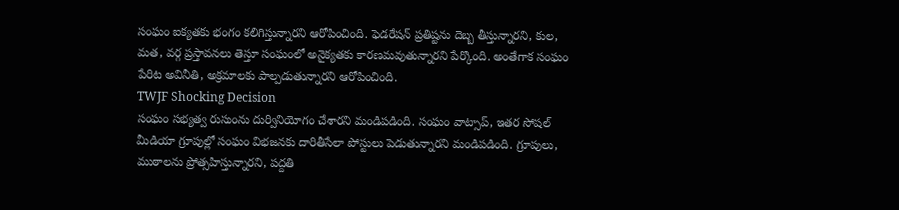సంఘం ఐక్యతకు భంగం కలిగిస్తున్నారని ఆరోపించింది. ఫెడరేషన్ ప్రతిష్టను దెబ్బ తీస్తున్నారని, కుల, మత, వర్గ ప్రస్తావనలు తెస్తూ సంఘంలో అనైక్యతకు కారణమవుతున్నారని పేర్కొంది. అంతేగాక సంఘం పేరిట అవినీతి, అక్రమాలకు పాల్పడుతున్నారని ఆరోపించింది.
TWJF Shocking Decision
సంఘం సభ్యత్వ రుసుంను దుర్వినియోగం చేశారని మండిపడింది. సంఘం వాట్సాప్, ఇతర సోషల్ మీడియా గ్రూపుల్లో సంఘం విభజనకు దారితీసేలా పోస్టులు పెడుతున్నారని మండిపడింది. గ్రూపులు, ముఠాలను ప్రోత్సహిస్తున్నారని, పద్దతి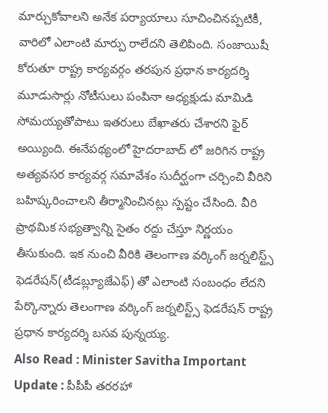మార్చుకోవాలని అనేక పర్యాయాలు సూచించినప్పటికీ, వారిలో ఎలాంటి మార్పు రాలేదని తెలిపింది. సంజాయిషీ కోరుతూ రాష్ట్ర కార్యవర్గం తరపున ప్రధాన కార్యదర్శి మూడుసార్లు నోటీసులు పంపినా అధ్యక్షుడు మామిడి సోమయ్యతోపాటు ఇతరులు బేఖాతరు చేశారని ఫైర్ అయ్యింది. ఈనేపథ్యంలో హైదరాబాద్ లో జరిగిన రాష్ట్ర అత్యవసర కార్యవర్గ సమావేశం సుదీర్ఘంగా చర్చించి వీరిని బహిష్కరించాలని తీర్మానించినట్లు స్పష్టం చేసింది. వీరి ప్రాథమిక సభ్యత్వాన్ని సైతం రద్దు చేస్తూ నిర్ణయం తీసుకుంది. ఇక నుంచి వీరికి తెలంగాణ వర్కింగ్ జర్నలిస్ట్స్ ఫెడరేషన్(టీడబ్ల్యూజేఎఫ్) తో ఎలాంటి సంబంధం లేదని పేర్కొన్నారు తెలంగాణ వర్కింగ్ జర్నలిస్ట్స్ ఫెడరేషన్ రాష్ట్ర ప్రధాన కార్యదర్శి బసవ పున్నయ్య.
Also Read : Minister Savitha Important Update : పీపీపీ తరరహా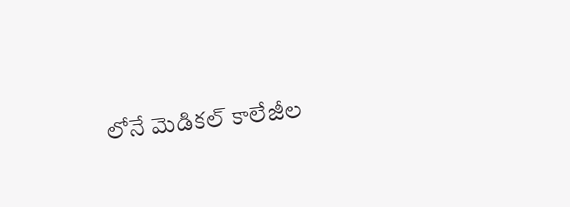లోనే మెడికల్ కాలేజీల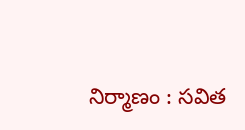నిర్మాణం : సవిత